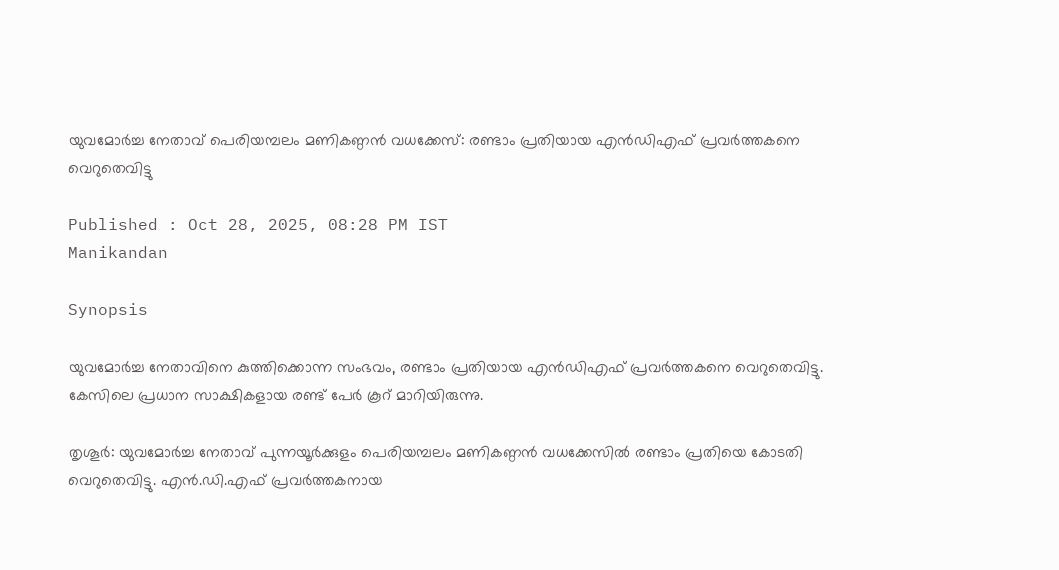യുവമോർച്ച നേതാവ് പെരിയമ്പലം മണികണ്ഠന്‍ വധക്കേസ്: രണ്ടാം പ്രതിയായ എൻഡിഎഫ് പ്രവർത്തകനെ വെറുതെവിട്ടു

Published : Oct 28, 2025, 08:28 PM IST
Manikandan

Synopsis

യുവമോർച്ച നേതാവിനെ കുത്തിക്കൊന്ന സംഭവം, രണ്ടാം പ്രതിയായ എൻഡിഎഫ് പ്രവർത്തകനെ വെറുതെവിട്ടു. കേസിലെ പ്രധാന സാക്ഷികളായ രണ്ട് പേർ കൂറ് മാറിയിരുന്നു.

തൃശൂർ: യുവമോർച്ച നേതാവ് പുന്നയൂർക്കുളം പെരിയമ്പലം മണികണ്ഠൻ വധക്കേസിൽ രണ്ടാം പ്രതിയെ കോടതി വെറുതെവിട്ടു. എൻ.ഡി.എഫ് പ്രവർത്തകനായ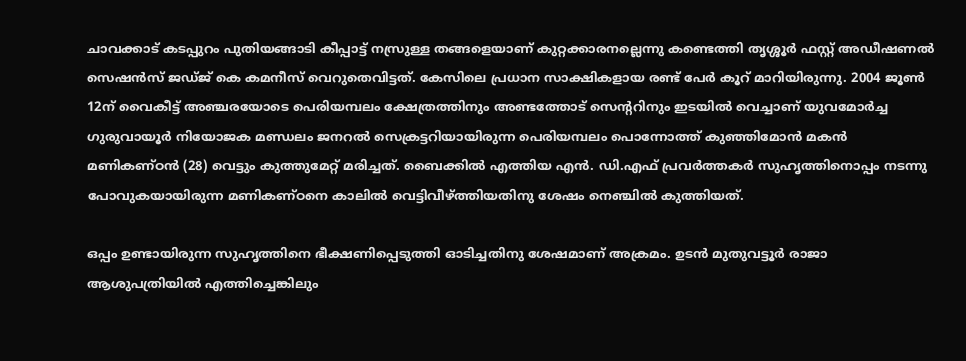ചാവക്കാട് കടപ്പുറം പുതിയങ്ങാടി കീപ്പാട്ട് നസ്രുള്ള തങ്ങളെയാണ് കുറ്റക്കാരനല്ലെന്നു കണ്ടെത്തി തൃശ്ശൂർ ഫസ്റ്റ് അഡീഷണൽ സെഷൻസ് ജഡ്ജ് കെ കമനീസ് വെറുതെവിട്ടത്. കേസിലെ പ്രധാന സാക്ഷികളായ രണ്ട് പേർ കൂറ് മാറിയിരുന്നു. 2004 ജൂൺ 12ന് വൈകീട്ട് അഞ്ചരയോടെ പെരിയമ്പലം ക്ഷേത്രത്തിനും അണ്ടത്തോട് സെൻ്ററിനും ഇടയിൽ വെച്ചാണ് യുവമോർച്ച ഗുരുവായൂർ നിയോജക മണ്ഡലം ജനറൽ സെക്രട്ടറിയായിരുന്ന പെരിയമ്പലം പൊന്നോത്ത് കുഞ്ഞിമോൻ മകൻ മണികണ്ഠൻ (28) വെട്ടും കുത്തുമേറ്റ് മരിച്ചത്. ബൈക്കിൽ എത്തിയ എൻ. ഡി.എഫ് പ്രവർത്തകർ സുഹൃത്തിനൊപ്പം നടന്നു പോവുകയായിരുന്ന മണികണ്ഠനെ കാലിൽ വെട്ടിവീഴ്ത്തിയതിനു ശേഷം നെഞ്ചിൽ കുത്തിയത്.

ഒപ്പം ഉണ്ടായിരുന്ന സുഹൃത്തിനെ ഭീക്ഷണിപ്പെടുത്തി ഓടിച്ചതിനു ശേഷമാണ് അക്രമം. ഉടൻ മുതുവട്ടൂർ രാജാ ആശുപത്രിയിൽ എത്തിച്ചെങ്കിലും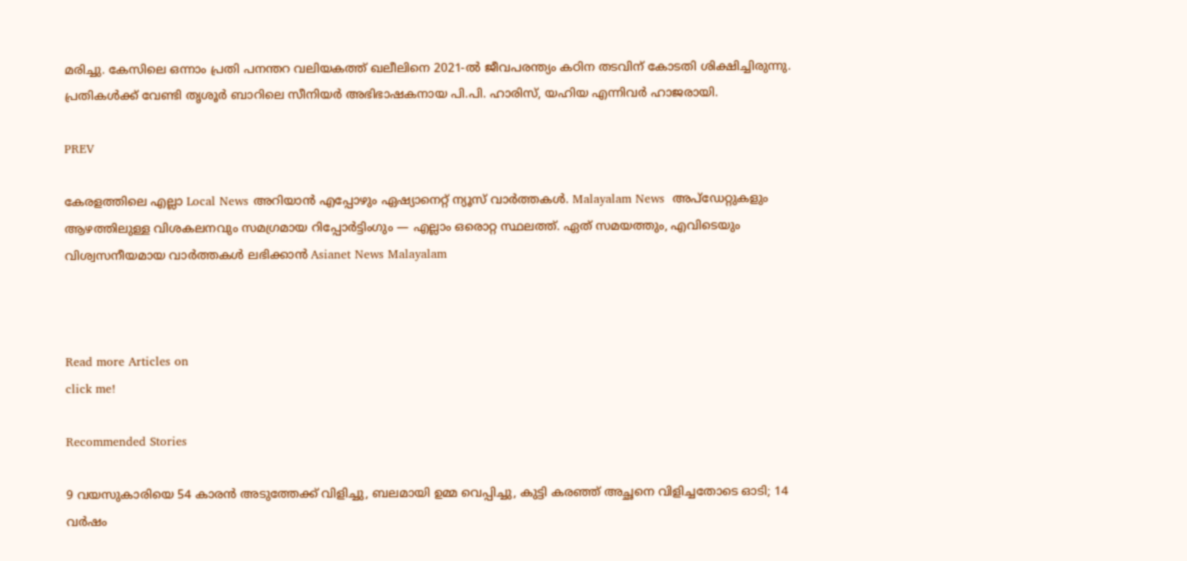മരിച്ചു. കേസിലെ ഒന്നാം പ്രതി പനന്തറ വലിയകത്ത് ഖലീലിനെ 2021-ൽ ജീവപരന്ത്യം കഠിന തടവിന് കോടതി ശിക്ഷിച്ചിരുന്നു. പ്രതികൾക്ക് വേണ്ടി തൃശൂർ ബാറിലെ സീനിയർ അഭിഭാഷകനായ പി.പി. ഹാരിസ്, യഹിയ എന്നിവർ ഹാജരായി.

PREV

കേരളത്തിലെ എല്ലാ Local News അറിയാൻ എപ്പോഴും ഏഷ്യാനെറ്റ് ന്യൂസ് വാർത്തകൾ. Malayalam News  അപ്‌ഡേറ്റുകളും ആഴത്തിലുള്ള വിശകലനവും സമഗ്രമായ റിപ്പോർട്ടിംഗും — എല്ലാം ഒരൊറ്റ സ്ഥലത്ത്. ഏത് സമയത്തും, എവിടെയും വിശ്വസനീയമായ വാർത്തകൾ ലഭിക്കാൻ Asianet News Malayalam



Read more Articles on
click me!

Recommended Stories

9 വയസുകാരിയെ 54 കാരൻ അടുത്തേക്ക് വിളിച്ചു, ബലമായി ഉമ്മ വെപ്പിച്ചു, കുട്ടി കരഞ്ഞ് അച്ഛനെ വിളിച്ചതോടെ ഓടി; 14 വർഷം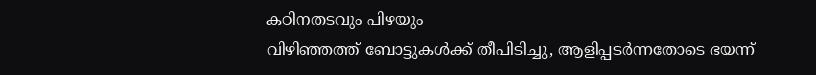കഠിനതടവും പിഴയും
വിഴിഞ്ഞത്ത് ബോട്ടുകൾക്ക് തീപിടിച്ചു, ആളിപ്പടർന്നതോടെ ഭയന്ന്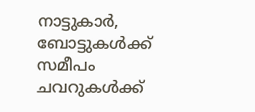നാട്ടുകാർ, ബോട്ടുകൾക്ക് സമീപം ചവറുകൾക്ക്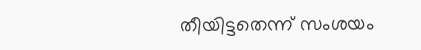തീയിട്ടതെന്ന് സംശയം